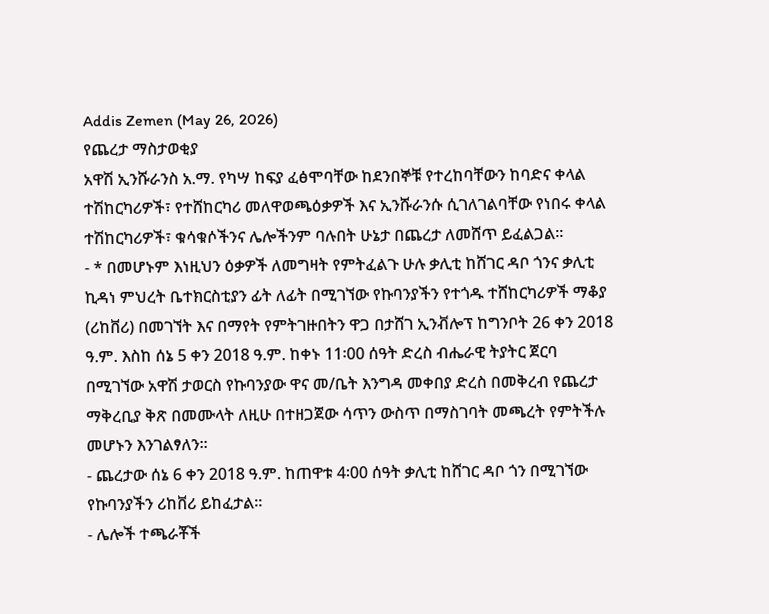Addis Zemen (May 26, 2026)
የጨረታ ማስታወቂያ
አዋሽ ኢንሹራንስ አ.ማ. የካሣ ከፍያ ፈፅሞባቸው ከደንበኞቹ የተረከባቸውን ከባድና ቀላል ተሽከርካሪዎች፣ የተሸከርካሪ መለዋወጫዕቃዎች እና ኢንሹራንሱ ሲገለገልባቸው የነበሩ ቀላል ተሽከርካሪዎች፣ ቁሳቁሶችንና ሌሎችንም ባሉበት ሁኔታ በጨረታ ለመሸጥ ይፈልጋል።
- * በመሆኑም እነዚህን ዕቃዎች ለመግዛት የምትፈልጉ ሁሉ ቃሊቲ ከሸገር ዳቦ ጎንና ቃሊቲ ኪዳነ ምህረት ቤተክርስቲያን ፊት ለፊት በሚገኘው የኩባንያችን የተጎዱ ተሸከርካሪዎች ማቆያ (ሪከቨሪ) በመገኘት እና በማየት የምትገዙበትን ዋጋ በታሸገ ኢንቭሎፕ ከግንቦት 26 ቀን 2018 ዓ.ም. እስከ ሰኔ 5 ቀን 2018 ዓ.ም. ከቀኑ 11፡00 ሰዓት ድረስ ብሔራዊ ትያትር ጀርባ በሚገኘው አዋሽ ታወርስ የኩባንያው ዋና መ/ቤት እንግዳ መቀበያ ድረስ በመቅረብ የጨረታ ማቅረቢያ ቅጽ በመሙላት ለዚሁ በተዘጋጀው ሳጥን ውስጥ በማስገባት መጫረት የምትችሉ መሆኑን እንገልፃለን።
- ጨረታው ሰኔ 6 ቀን 2018 ዓ.ም. ከጠዋቱ 4፡00 ሰዓት ቃሊቲ ከሸገር ዳቦ ጎን በሚገኘው የኩባንያችን ሪከቨሪ ይከፈታል።
- ሌሎች ተጫራቾች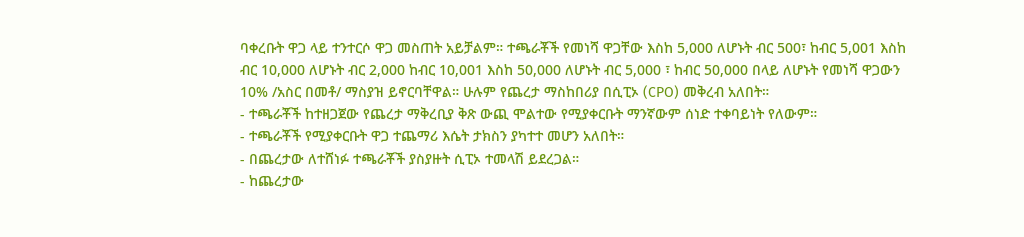ባቀረቡት ዋጋ ላይ ተንተርሶ ዋጋ መስጠት አይቻልም። ተጫራቾች የመነሻ ዋጋቸው እስከ 5,000 ለሆኑት ብር 500፣ ከብር 5,001 እስከ ብር 10,000 ለሆኑት ብር 2,000 ከብር 10,001 እስከ 50,000 ለሆኑት ብር 5,000 ፣ ከብር 50,000 በላይ ለሆኑት የመነሻ ዋጋውን 10% /አስር በመቶ/ ማስያዝ ይኖርባቸዋል። ሁሉም የጨረታ ማስከበሪያ በሲፒኦ (CPO) መቅረብ አለበት።
- ተጫራቾች ከተዘጋጀው የጨረታ ማቅረቢያ ቅጽ ውጪ ሞልተው የሚያቀርቡት ማንኛውም ሰነድ ተቀባይነት የለውም።
- ተጫራቾች የሚያቀርቡት ዋጋ ተጨማሪ እሴት ታክስን ያካተተ መሆን አለበት።
- በጨረታው ለተሸነፉ ተጫራቾች ያስያዙት ሲፒኦ ተመላሽ ይደረጋል።
- ከጨረታው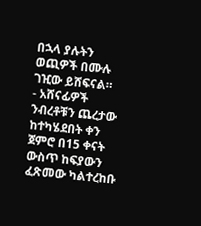በኋላ ያሉትን ወጪዎች በሙሉ ገዢው ይሸፍናል።
- አሸናፊዎች ንብረቶቹን ጨረታው ከተካሄደበት ቀን ጀምሮ በ15 ቀናት ውስጥ ከፍያውን ፈጽመው ካልተረከቡ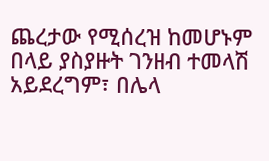ጨረታው የሚሰረዝ ከመሆኑም በላይ ያስያዙት ገንዘብ ተመላሽ አይደረግም፣ በሌላ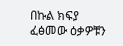በኩል ክፍያ ፈፅመው ዕቃዎቹን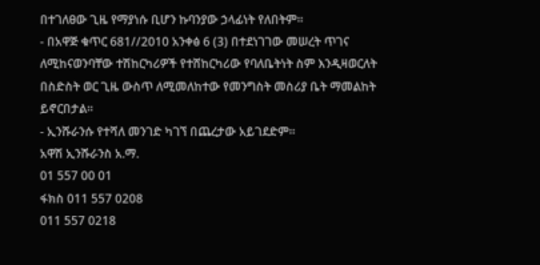በተገለፀው ጊዜ የማያነሱ ቢሆን ኩባንያው ኃላፊነት የለበትም።
- በአዋጅ ቁጥር 681//2010 አንቀፅ 6 (3) በተደነገገው መሠረት ጥገና ለሚከናወንባቸው ተሽከርካሪዎች የተሸከርካሪው የባለቤትነት ስም እንዲዛወርለት በስድስት ወር ጊዜ ውስጥ ለሚመለከተው የመንግስት መስሪያ ቤት ማመልከት ይኖርበታል።
- ኢንሹራንሱ የተሻለ መንገድ ካገኘ በጨረታው አይገደድም።
አዋሽ ኢንሹራንስ አ.ማ.
01 557 00 01
ፋክስ 011 557 0208
011 557 0218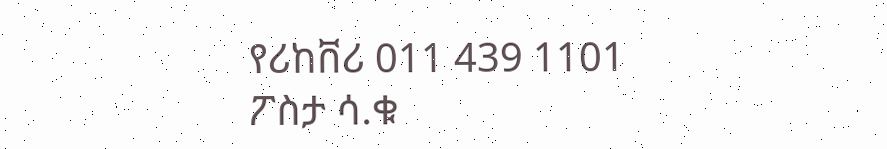የሪከቨሪ 011 439 1101
ፖስታ ሳ.ቁ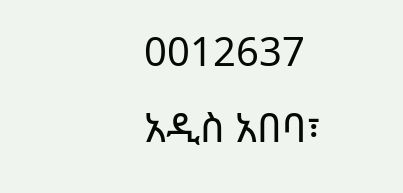0012637
አዲስ አበባ፣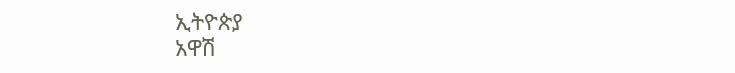ኢትዮጵያ
አዋሽ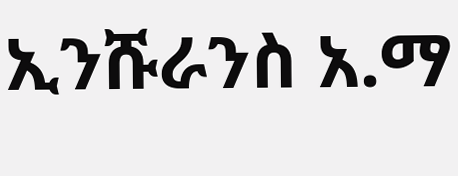ኢንሹራንስ አ.ማ